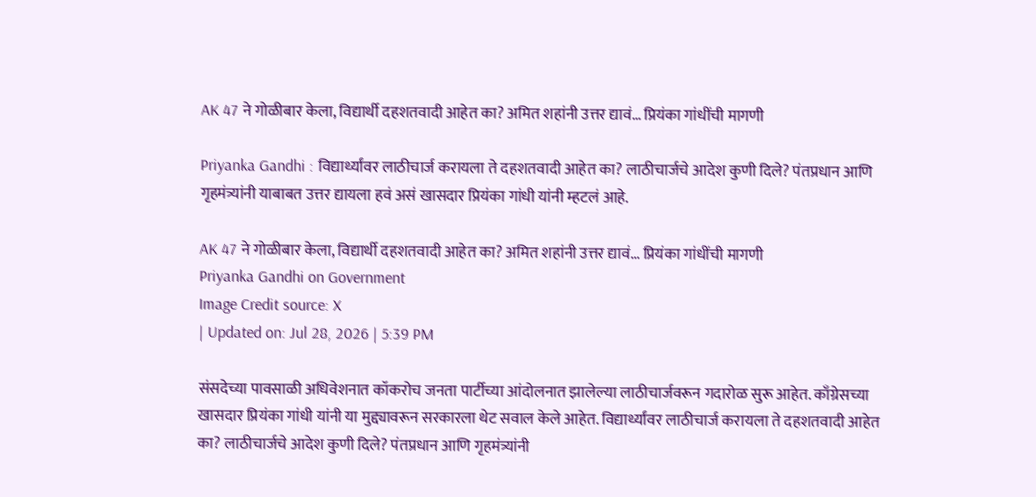AK 47 ने गोळीबार केला, विद्यार्थी दहशतवादी आहेत का? अमित शहांनी उत्तर द्यावं… प्रियंका गांधींची मागणी

Priyanka Gandhi : विद्यार्थ्यांवर लाठीचार्ज करायला ते दहशतवादी आहेत का? लाठीचार्जचे आदेश कुणी दिले? पंतप्रधान आणि गृहमंत्र्यांनी याबाबत उत्तर द्यायला हवं असं खासदार प्रियंका गांधी यांनी म्हटलं आहे.

AK 47 ने गोळीबार केला, विद्यार्थी दहशतवादी आहेत का? अमित शहांनी उत्तर द्यावं... प्रियंका गांधींची मागणी
Priyanka Gandhi on Government
Image Credit source: X
| Updated on: Jul 28, 2026 | 5:39 PM

संसदेच्या पावसाळी अधिवेशनात कॉकरोच जनता पार्टीच्या आंदोलनात झालेल्या लाठीचार्जवरून गदारोळ सुरू आहेत. काँग्रेसच्या खासदार प्रियंका गांधी यांनी या मुद्द्यावरून सरकारला थेट सवाल केले आहेत. विद्यार्थ्यांवर लाठीचार्ज करायला ते दहशतवादी आहेत का? लाठीचार्जचे आदेश कुणी दिले? पंतप्रधान आणि गृहमंत्र्यांनी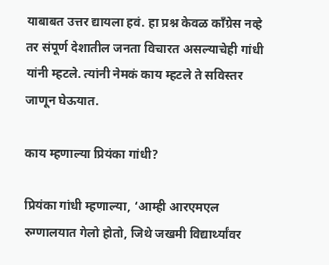याबाबत उत्तर द्यायला हवं. हा प्रश्न केवळ काँग्रेस नव्हे तर संपूर्ण देशातील जनता विचारत असल्याचेही गांधी यांनी म्हटले. त्यांनी नेमकं काय म्हटले ते सविस्तर जाणून घेऊयात.

काय म्हणाल्या प्रियंका गांधी?

प्रियंका गांधी म्हणाल्या, ‘आम्ही आरएमएल रुग्णालयात गेलो होतो, जिथे जखमी विद्यार्थ्यांवर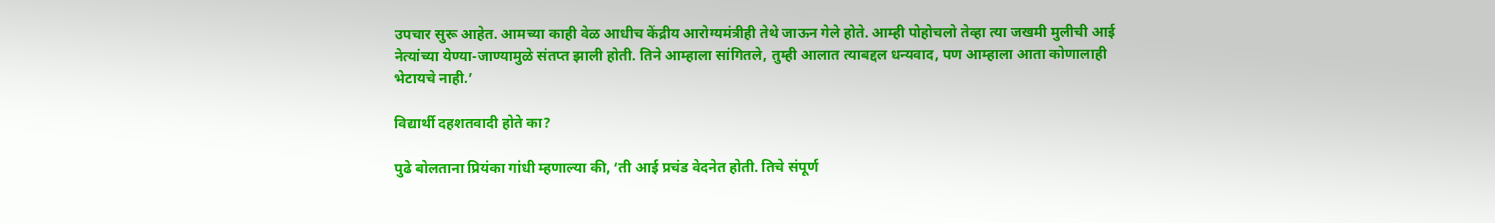उपचार सुरू आहेत. आमच्या काही वेळ आधीच केंद्रीय आरोग्यमंत्रीही तेथे जाऊन गेले होते. आम्ही पोहोचलो तेव्हा त्या जखमी मुलीची आई नेत्यांच्या येण्या-जाण्यामुळे संतप्त झाली होती. तिने आम्हाला सांगितले, तुम्ही आलात त्याबद्दल धन्यवाद, पण आम्हाला आता कोणालाही भेटायचे नाही.’

विद्यार्थी दहशतवादी होते का?

पुढे बोलताना प्रियंका गांधी म्हणाल्या की, ‘ती आई प्रचंड वेदनेत होती. तिचे संपूर्ण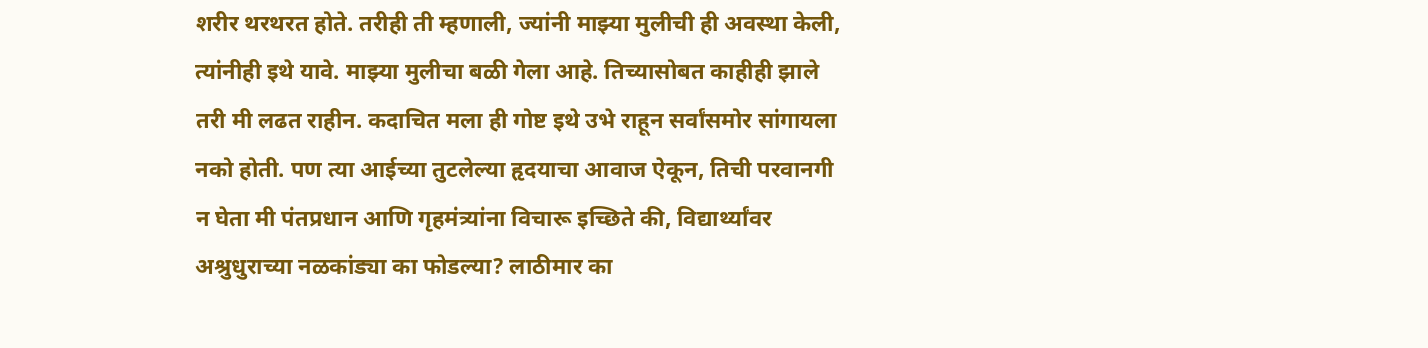शरीर थरथरत होते. तरीही ती म्हणाली, ज्यांनी माझ्या मुलीची ही अवस्था केली, त्यांनीही इथे यावे. माझ्या मुलीचा बळी गेला आहे. तिच्यासोबत काहीही झाले तरी मी लढत राहीन. कदाचित मला ही गोष्ट इथे उभे राहून सर्वांसमोर सांगायला नको होती. पण त्या आईच्या तुटलेल्या हृदयाचा आवाज ऐकून, तिची परवानगी न घेता मी पंतप्रधान आणि गृहमंत्र्यांना विचारू इच्छिते की, विद्यार्थ्यांवर अश्रुधुराच्या नळकांड्या का फोडल्या? लाठीमार का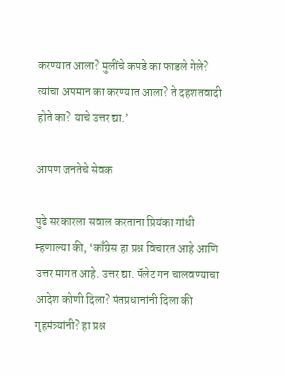करण्यात आला? मुलींचे कपडे का फाडले गेले? त्यांचा अपमान का करण्यात आला? ते दहशतवादी होते का? याचे उत्तर द्या.’

आपण जनतेचे सेवक

पुढे सरकारला सवाल करताना प्रियंका गांधी म्हणाल्या की, ‘काँग्रेस हा प्रश्न विचारत आहे आणि उत्तर मागत आहे. उत्तर द्या. पॅलेट गन चालवण्याचा आदेश कोणी दिला? पंतप्रधानांनी दिला की गृहमंत्र्यांनी? हा प्रश्न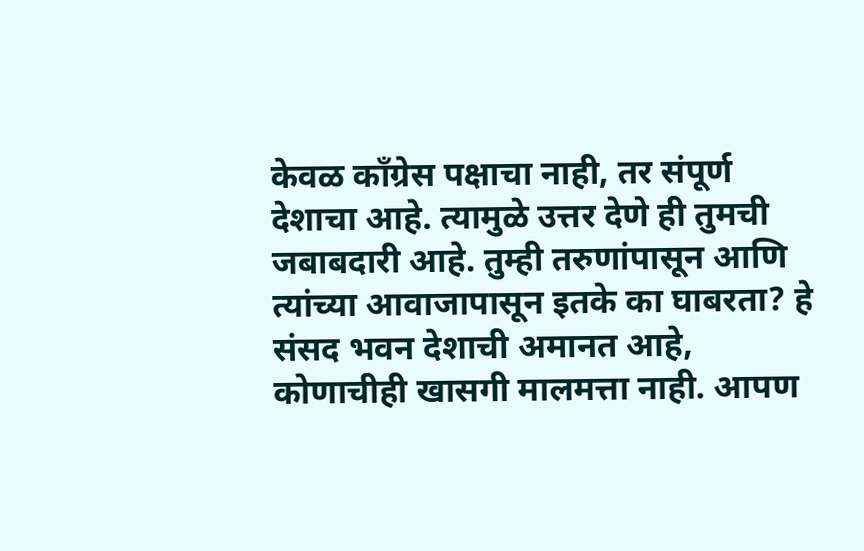केवळ काँग्रेस पक्षाचा नाही, तर संपूर्ण देशाचा आहे. त्यामुळे उत्तर देणे ही तुमची जबाबदारी आहे. तुम्ही तरुणांपासून आणि त्यांच्या आवाजापासून इतके का घाबरता? हे संसद भवन देशाची अमानत आहे, कोणाचीही खासगी मालमत्ता नाही. आपण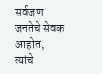सर्वजण जनतेचे सेवक आहोत, त्यांचे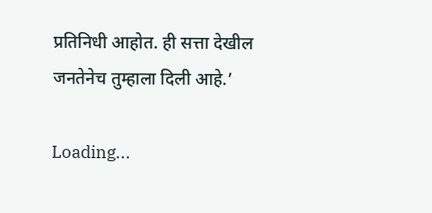प्रतिनिधी आहोत. ही सत्ता देखील जनतेनेच तुम्हाला दिली आहे.’

Loading...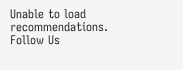Unable to load recommendations.
Follow Us